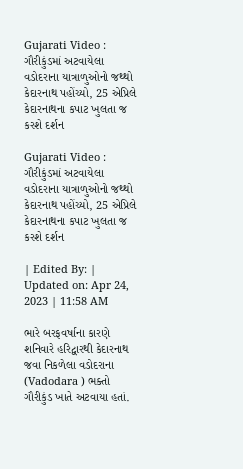Gujarati Video : ગૌરીકુંડમાં અટવાયેલા વડોદરાના યાત્રાળુઓનો જથ્થો કેદારનાથ પહોંચ્યો, 25 એપ્રિલે કેદારનાથના કપાટ ખુલતા જ કરશે દર્શન

Gujarati Video : ગૌરીકુંડમાં અટવાયેલા વડોદરાના યાત્રાળુઓનો જથ્થો કેદારનાથ પહોંચ્યો, 25 એપ્રિલે કેદારનાથના કપાટ ખુલતા જ કરશે દર્શન

| Edited By: | Updated on: Apr 24, 2023 | 11:58 AM

ભારે બરફવર્ષાના કારણે શનિવારે હરિદ્વારથી કેદારનાથ જવા નિકળેલા વડોદરાના (Vadodara ) ભક્તો ગૌરીકુંડ ખાતે અટવાયા હતાં.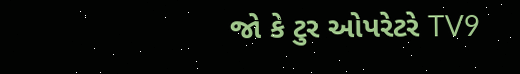જો કે ટુર ઓપરેટરે TV9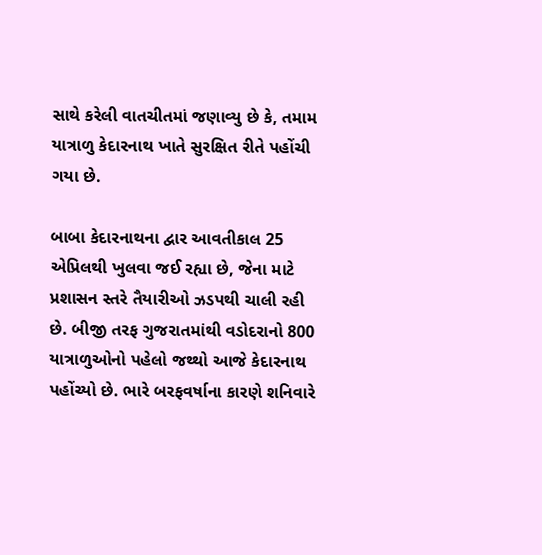સાથે કરેલી વાતચીતમાં જણાવ્યુ છે કે, તમામ યાત્રાળુ કેદારનાથ ખાતે સુરક્ષિત રીતે પહોંચી ગયા છે.

બાબા કેદારનાથના દ્વાર આવતીકાલ 25 એપ્રિલથી ખુલવા જઈ રહ્યા છે, જેના માટે પ્રશાસન સ્તરે તૈયારીઓ ઝડપથી ચાલી રહી છે. બીજી તરફ ગુજરાતમાંથી વડોદરાનો 800 યાત્રાળુઓનો પહેલો જથ્થો આજે કેદારનાથ પહોંચ્યો છે. ભારે બરફવર્ષાના કારણે શનિવારે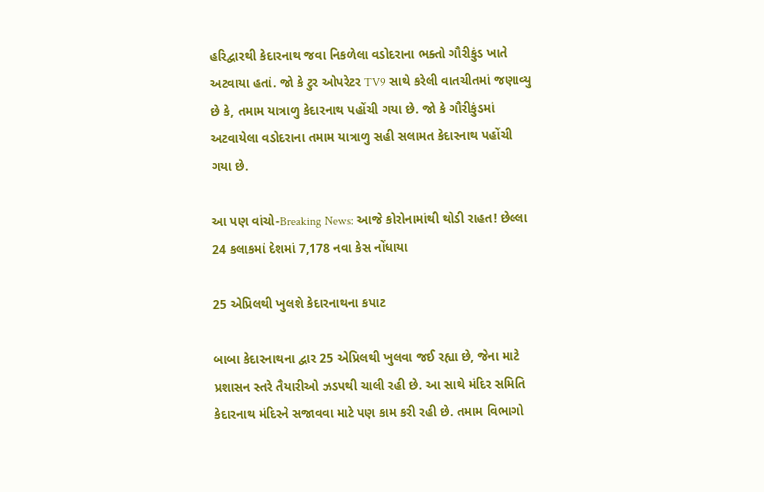હરિદ્વારથી કેદારનાથ જવા નિકળેલા વડોદરાના ભક્તો ગૌરીકુંડ ખાતે અટવાયા હતાં. જો કે ટુર ઓપરેટર TV9 સાથે કરેલી વાતચીતમાં જણાવ્યુ છે કે, તમામ યાત્રાળુ કેદારનાથ પહોંચી ગયા છે. જો કે ગૌરીકુંડમાં અટવાયેલા વડોદરાના તમામ યાત્રાળુ સહી સલામત કેદારનાથ પહોંચી ગયા છે.

આ પણ વાંચો-Breaking News: આજે કોરોનામાંથી થોડી રાહત! છેલ્લા 24 કલાકમાં દેશમાં 7,178 નવા કેસ નોંધાયા

25 એપ્રિલથી ખુલશે કેદારનાથના કપાટ

બાબા કેદારનાથના દ્વાર 25 એપ્રિલથી ખુલવા જઈ રહ્યા છે, જેના માટે પ્રશાસન સ્તરે તૈયારીઓ ઝડપથી ચાલી રહી છે. આ સાથે મંદિર સમિતિ કેદારનાથ મંદિરને સજાવવા માટે પણ કામ કરી રહી છે. તમામ વિભાગો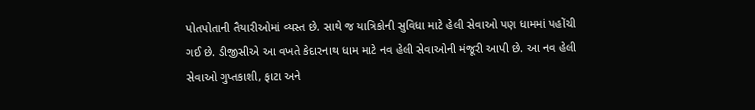પોતપોતાની તૈયારીઓમાં વ્યસ્ત છે. સાથે જ યાત્રિકોની સુવિધા માટે હેલી સેવાઓ પણ ધામમાં પહોંચી ગઈ છે. ડીજીસીએ આ વખતે કેદારનાથ ધામ માટે નવ હેલી સેવાઓની મંજૂરી આપી છે. આ નવ હેલી સેવાઓ ગુપ્તકાશી, ફાટા અને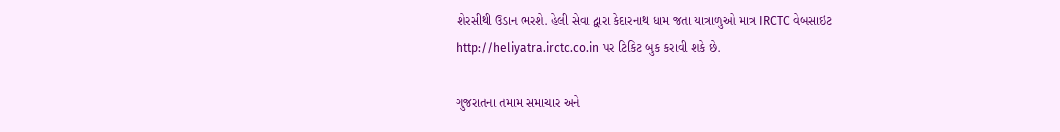શેરસીથી ઉડાન ભરશે. હેલી સેવા દ્વારા કેદારનાથ ધામ જતા યાત્રાળુઓ માત્ર IRCTC વેબસાઇટ http://heliyatra.irctc.co.in પર ટિકિટ બુક કરાવી શકે છે.

ગુજરાતના તમામ સમાચાર અને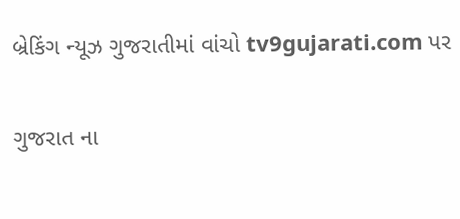બ્રેકિંગ ન્યૂઝ ગુજરાતીમાં વાંચો tv9gujarati.com પર

ગુજરાત ના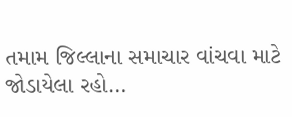તમામ જિલ્લાના સમાચાર વાંચવા માટે જોડાયેલા રહો…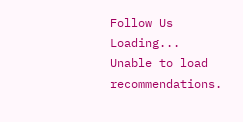Follow Us
Loading...
Unable to load recommendations.